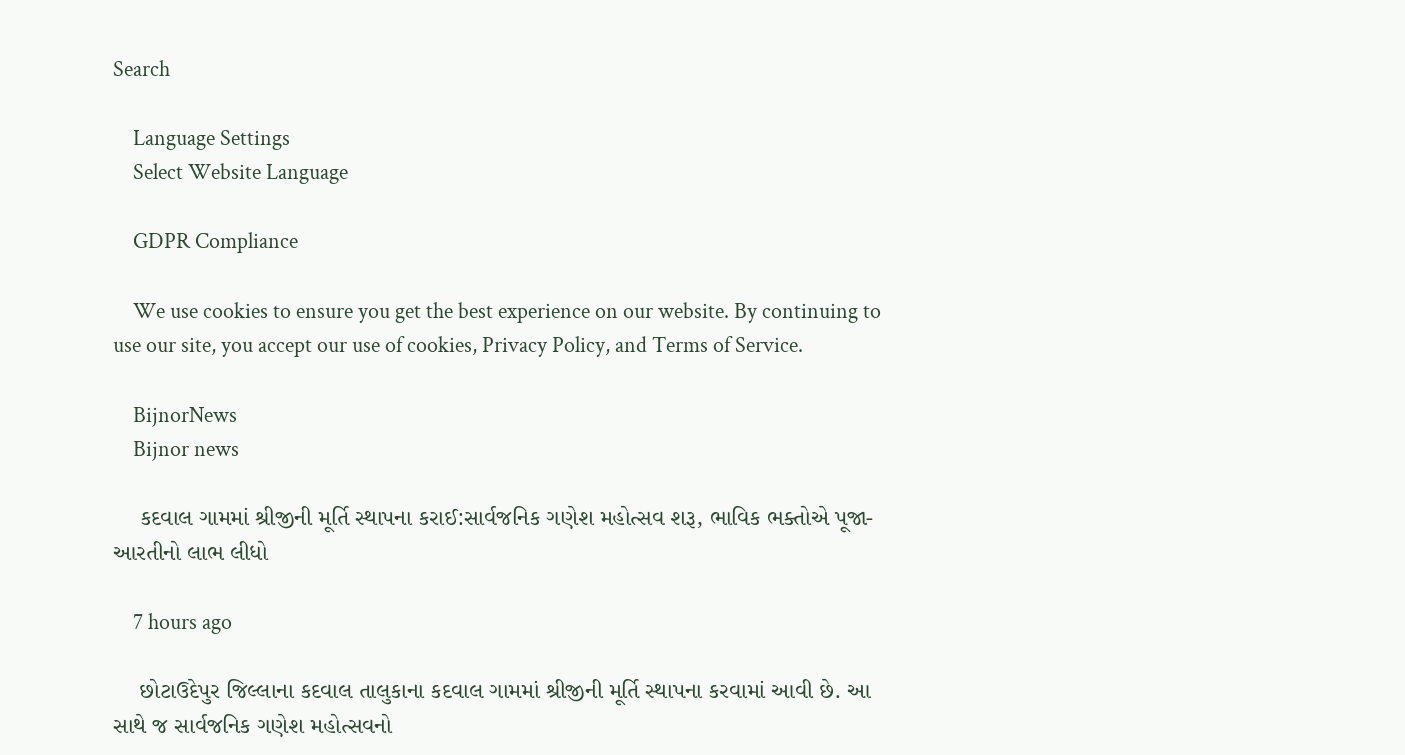Search

    Language Settings
    Select Website Language

    GDPR Compliance

    We use cookies to ensure you get the best experience on our website. By continuing to use our site, you accept our use of cookies, Privacy Policy, and Terms of Service.

    BijnorNews
    Bijnor news

    કદવાલ ગામમાં શ્રીજીની મૂર્તિ સ્થાપના કરાઈ:સાર્વજનિક ગણેશ મહોત્સવ શરૂ, ભાવિક ભક્તોએ પૂજા-આરતીનો લાભ લીધો

    7 hours ago

    છોટાઉદેપુર જિલ્લાના કદવાલ તાલુકાના કદવાલ ગામમાં શ્રીજીની મૂર્તિ સ્થાપના કરવામાં આવી છે. આ સાથે જ સાર્વજનિક ગણેશ મહોત્સવનો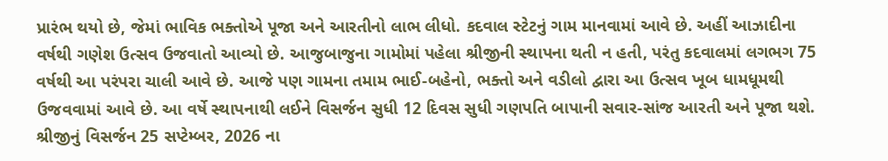પ્રારંભ થયો છે, જેમાં ભાવિક ભક્તોએ પૂજા અને આરતીનો લાભ લીધો. કદવાલ સ્ટેટનું ગામ માનવામાં આવે છે. અહીં આઝાદીના વર્ષથી ગણેશ ઉત્સવ ઉજવાતો આવ્યો છે. આજુબાજુના ગામોમાં પહેલા શ્રીજીની સ્થાપના થતી ન હતી, પરંતુ કદવાલમાં લગભગ 75 વર્ષથી આ પરંપરા ચાલી આવે છે. આજે પણ ગામના તમામ ભાઈ-બહેનો, ભક્તો અને વડીલો દ્વારા આ ઉત્સવ ખૂબ ધામધૂમથી ઉજવવામાં આવે છે. આ વર્ષે સ્થાપનાથી લઈને વિસર્જન સુધી 12 દિવસ સુધી ગણપતિ બાપાની સવાર-સાંજ આરતી અને પૂજા થશે. શ્રીજીનું વિસર્જન 25 સપ્ટેમ્બર, 2026 ના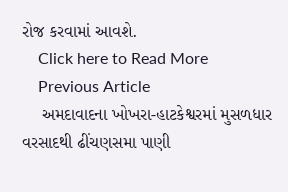રોજ કરવામાં આવશે.
    Click here to Read More
    Previous Article
    અમદાવાદના ખોખરા-હાટકેશ્વરમાં મુસળધાર વરસાદથી ઢીંચણસમા પાણી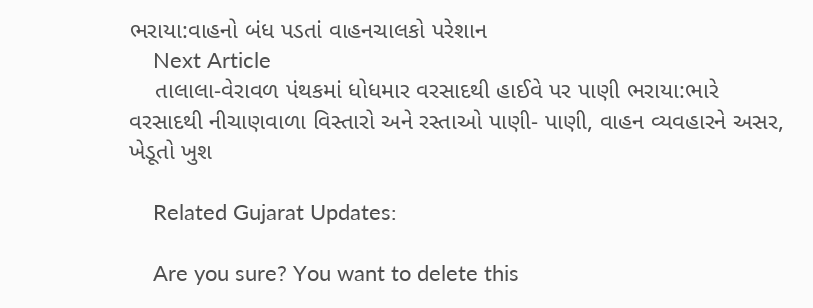ભરાયા:વાહનો બંધ પડતાં વાહનચાલકો પરેશાન
    Next Article
    તાલાલા-વેરાવળ પંથકમાં ધોધમાર વરસાદથી હાઈવે પર પાણી ભરાયા:ભારે વરસાદથી નીચાણવાળા વિસ્તારો અને રસ્તાઓ પાણી- પાણી, વાહન વ્યવહારને અસર, ખેડૂતો ખુશ

    Related Gujarat Updates:

    Are you sure? You want to delete this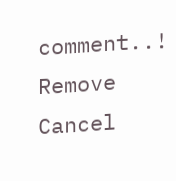comment..! Remove Cancel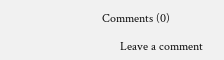Comments (0)

      Leave a comment